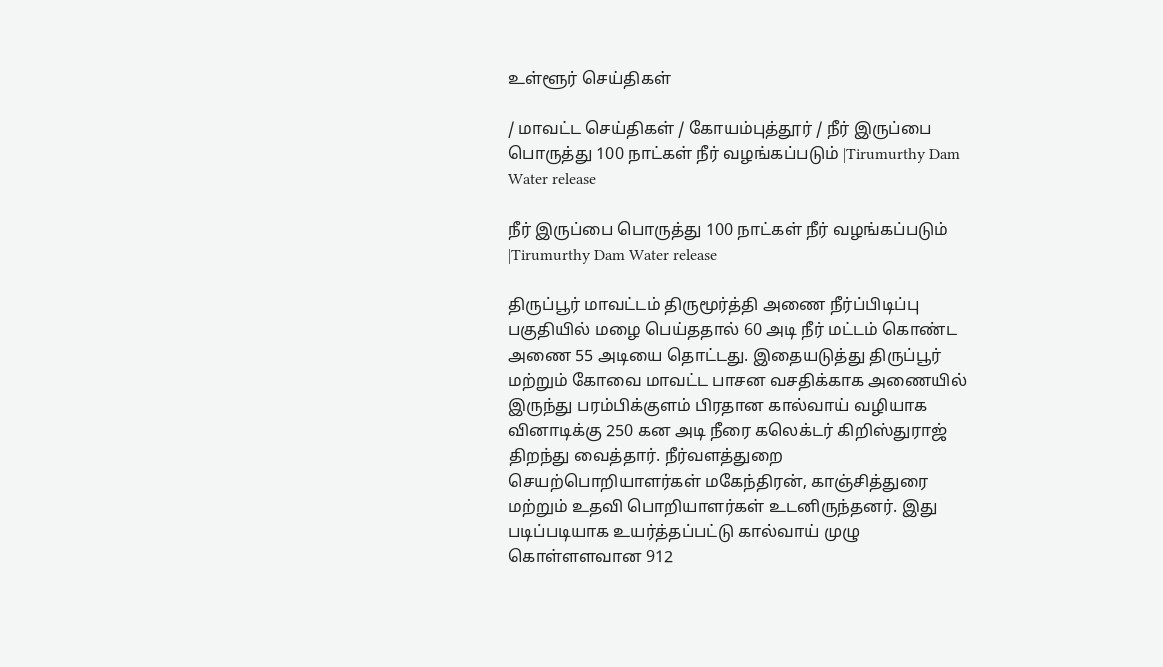உள்ளூர் செய்திகள்

/ மாவட்ட செய்திகள் / கோயம்புத்தூர் / நீர் இருப்பை பொருத்து 100 நாட்கள் நீர் வழங்கப்படும் |Tirumurthy Dam Water release

நீர் இருப்பை பொருத்து 100 நாட்கள் நீர் வழங்கப்படும் |Tirumurthy Dam Water release

திருப்பூர் மாவட்டம் திருமூர்த்தி அணை நீர்ப்பிடிப்பு பகுதியில் மழை பெய்ததால் 60 அடி நீர் மட்டம் கொண்ட அணை 55 அடியை தொட்டது. இதையடுத்து திருப்பூர் மற்றும் கோவை மாவட்ட பாசன வசதிக்காக அணையில் இருந்து பரம்பிக்குளம் பிரதான கால்வாய் வழியாக வினாடிக்கு 250 கன அடி நீரை கலெக்டர் கிறிஸ்துராஜ் திறந்து வைத்தார். நீர்வளத்துறை செயற்பொறியாளர்கள் மகேந்திரன், காஞ்சித்துரை மற்றும் உதவி பொறியாளர்கள் உடனிருந்தனர். இது படிப்படியாக உயர்த்தப்பட்டு கால்வாய் முழு கொள்ளளவான 912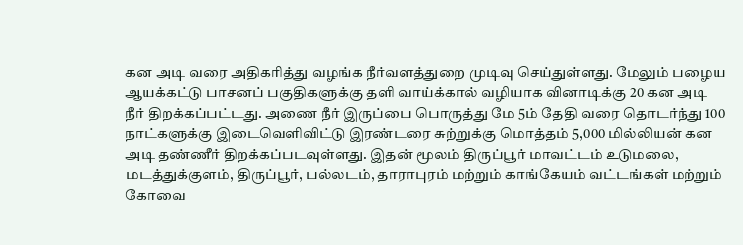கன அடி வரை அதிகரித்து வழங்க நீர்வளத்துறை முடிவு செய்துள்ளது. மேலும் பழைய ஆயக்கட்டு பாசனப் பகுதிகளுக்கு தளி வாய்க்கால் வழியாக வினாடிக்கு 20 கன அடி நீர் திறக்கப்பட்டது. அணை நீர் இருப்பை பொருத்து மே 5ம் தேதி வரை தொடர்ந்து 100 நாட்களுக்கு இடைவெளிவிட்டு இரண்டரை சுற்றுக்கு மொத்தம் 5,000 மில்லியன் கன அடி தண்ணீர் திறக்கப்படவுள்ளது. இதன் மூலம் திருப்பூர் மாவட்டம் உடுமலை, மடத்துக்குளம், திருப்பூர், பல்லடம், தாராபுரம் மற்றும் காங்கேயம் வட்டங்கள் மற்றும் கோவை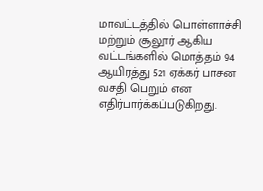மாவட்டத்தில் பொள்ளாச்சி மற்றும் சூலூர் ஆகிய வட்டங்களில் மொத்தம் 94 ஆயிரத்து 521 ஏக்கர் பாசன வசதி பெறும் என எதிர்பார்க்கப்படுகிறது.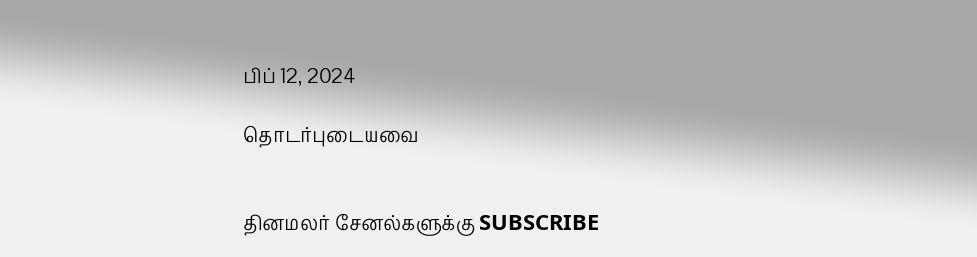பிப் 12, 2024

தொடர்புடையவை


தினமலர் சேனல்களுக்கு SUBSCRIBE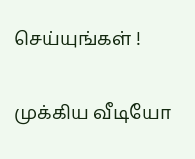செய்யுங்கள் !

முக்கிய வீடியோ